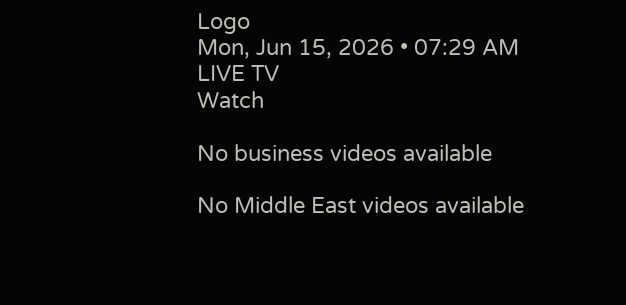Logo
Mon, Jun 15, 2026 • 07:29 AM
LIVE TV
Watch

No business videos available

No Middle East videos available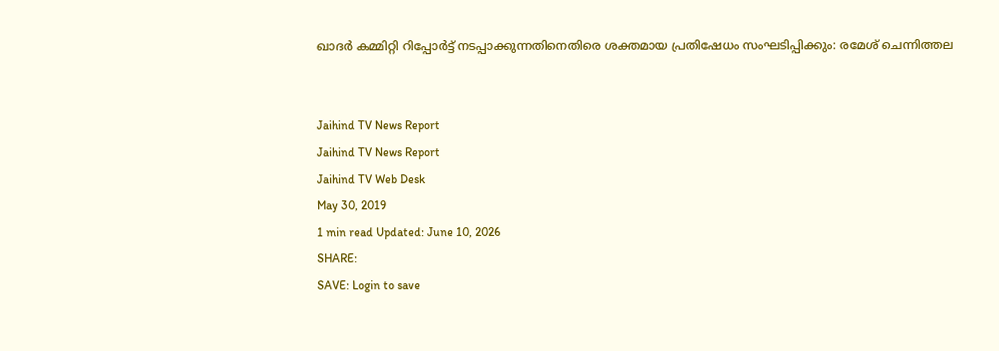ഖാദര്‍ കമ്മിറ്റി റിപ്പോര്‍ട്ട് നടപ്പാക്കുന്നതിനെതിരെ ശക്തമായ പ്രതിഷേധം സംഘടിപ്പിക്കും: രമേശ് ചെന്നിത്തല


Jaihind TV News Report
Jaihind TV News Report
Jaihind TV Web Desk
May 30, 2019
1 min read Updated: June 10, 2026
SHARE:
SAVE: Login to save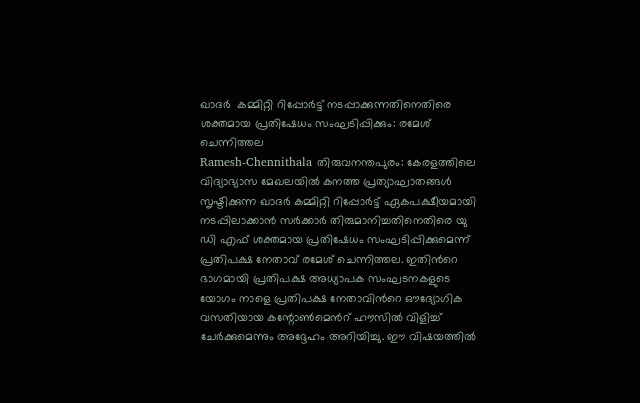ഖാദര്‍  കമ്മിറ്റി റിപ്പോര്‍ട്ട് നടപ്പാക്കുന്നതിനെതിരെ ശക്തമായ പ്രതിഷേധം സംഘടിപ്പിക്കും: രമേശ് ചെന്നിത്തല
Ramesh-Chennithala തിരുവനന്തപുരം: കേരളത്തിലെ വിദ്യാഭ്യാസ മേഖലയില്‍ കനത്ത പ്രത്യാഘാതങ്ങള്‍ സൃഷ്ടിക്കുന്ന ഖാദര്‍ കമ്മിറ്റി റിപ്പോര്‍ട്ട് ഏകപക്ഷീയമായി നടപ്പിലാക്കാന്‍ സര്‍ക്കാര്‍ തിരുമാനിച്ചതിനെതിരെ യു ഡി എഫ് ശക്തമായ പ്രതിഷേധം സംഘടിപ്പിക്കുമെന്ന് പ്രതിപക്ഷ നേതാവ് രമേശ് ചെന്നിത്തല. ഇതിന്‍റെ ഭാഗമായി പ്രതിപക്ഷ അധ്യാപക സംഘടനകളുടെ യോഗം നാളെ പ്രതിപക്ഷ നേതാവിന്‍റെ ഔദ്യോഗിക വസതിയായ കന്റോണ്‍മെന്‍റ് ഹൗസില്‍ വിളിച്ച് ചേര്‍ക്കുമെന്നും അദ്ദേഹം അറിയിച്ചു. ഈ വിഷയത്തില്‍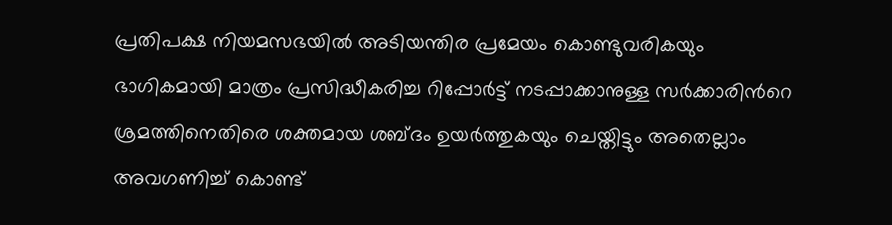പ്രതിപക്ഷ നിയമസഭയില്‍ അടിയന്തിര പ്രമേയം കൊണ്ടുവരികയും ഭാഗികമായി മാത്രം പ്രസിദ്ധീകരിച്ച റിപ്പോര്‍ട്ട് നടപ്പാക്കാനുള്ള സര്‍ക്കാരിന്‍റെ ശ്രമത്തിനെതിരെ ശക്തമായ ശബ്ദം ഉയര്‍ത്തുകയും ചെയ്തിട്ടും അതെല്ലാം അവഗണിച്ച് കൊണ്ട്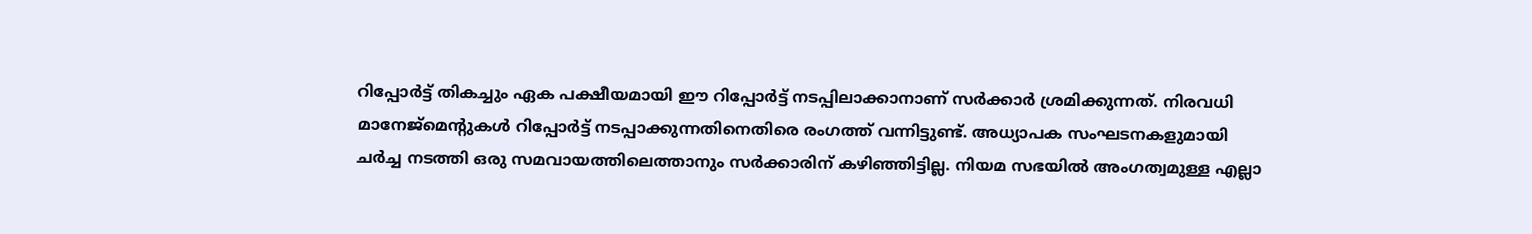റിപ്പോര്‍ട്ട് തികച്ചും ഏക പക്ഷീയമായി ഈ റിപ്പോര്‍ട്ട് നടപ്പിലാക്കാനാണ് സര്‍ക്കാര്‍ ശ്രമിക്കുന്നത്. നിരവധി മാനേജ്‌മെന്‍റുകള്‍ റിപ്പോര്‍ട്ട് നടപ്പാക്കുന്നതിനെതിരെ രംഗത്ത് വന്നിട്ടുണ്ട്. അധ്യാപക സംഘടനകളുമായി ചര്‍ച്ച നടത്തി ഒരു സമവായത്തിലെത്താനും സര്‍ക്കാരിന് കഴിഞ്ഞിട്ടില്ല. നിയമ സഭയില്‍ അംഗത്വമുള്ള എല്ലാ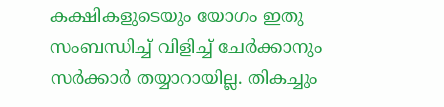കക്ഷികളുടെയും യോഗം ഇതു സംബന്ധിച്ച് വിളിച്ച് ചേര്‍ക്കാനും സര്‍ക്കാര്‍ തയ്യാറായില്ല. തികച്ചും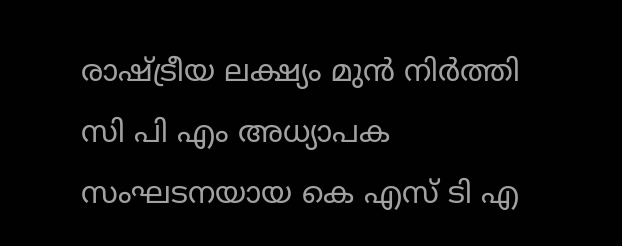രാഷ്ട്രീയ ലക്ഷ്യം മുന്‍ നിര്‍ത്തി സി പി എം അധ്യാപക സംഘടനയായ കെ എസ് ടി എ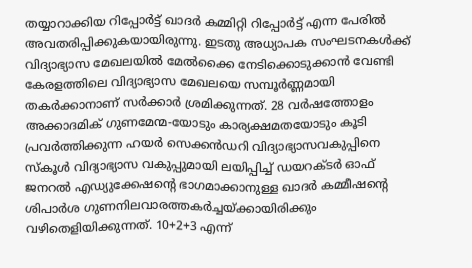തയ്യാറാക്കിയ റിപ്പോര്‍ട്ട് ഖാദര്‍ കമ്മിറ്റി റിപ്പോര്‍ട്ട് എന്ന പേരില്‍ അവതരിപ്പിക്കുകയായിരുന്നു. ഇടതു അധ്യാപക സംഘടനകള്‍ക്ക് വിദ്യാഭ്യാസ മേഖലയില്‍ മേല്‍ക്കൈ നേടിക്കൊടുക്കാന്‍ വേണ്ടി കേരളത്തിലെ വിദ്യാഭ്യാസ മേഖലയെ സമ്പൂര്‍ണ്ണമായി തകര്‍ക്കാനാണ് സര്‍ക്കാര്‍ ശ്രമിക്കുന്നത്. 28 വര്‍ഷത്തോളം അക്കാദമിക് ഗുണമേന്മ-യോടും കാര്യക്ഷമതയോടും കൂടി പ്രവര്‍ത്തിക്കുന്ന ഹയര്‍ സെക്കന്‍ഡറി വിദ്യാഭ്യാസവകുപ്പിനെ സ്‌കൂള്‍ വിദ്യാഭ്യാസ വകുപ്പുമായി ലയിപ്പിച്ച് ഡയറക്ടര്‍ ഓഫ് ജനറല്‍ എഡ്യുക്കേഷന്‍റെ ഭാഗമാക്കാനുള്ള ഖാദര്‍ കമ്മീഷന്‍റെ ശിപാര്‍ശ ഗുണനിലവാരത്തകര്‍ച്ചയ്ക്കായിരിക്കും വഴിതെളിയിക്കുന്നത്. 10+2+3 എന്ന്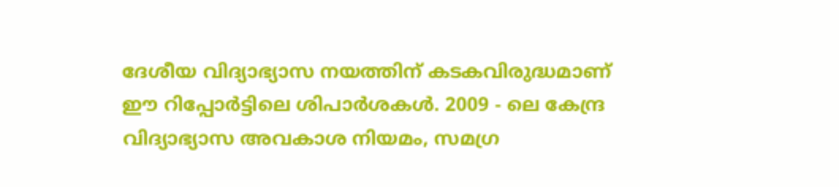ദേശീയ വിദ്യാഭ്യാസ നയത്തിന് കടകവിരുദ്ധമാണ് ഈ റിപ്പോര്‍ട്ടിലെ ശിപാര്‍ശകള്‍. 2009 - ലെ കേന്ദ്ര വിദ്യാഭ്യാസ അവകാശ നിയമം, സമഗ്ര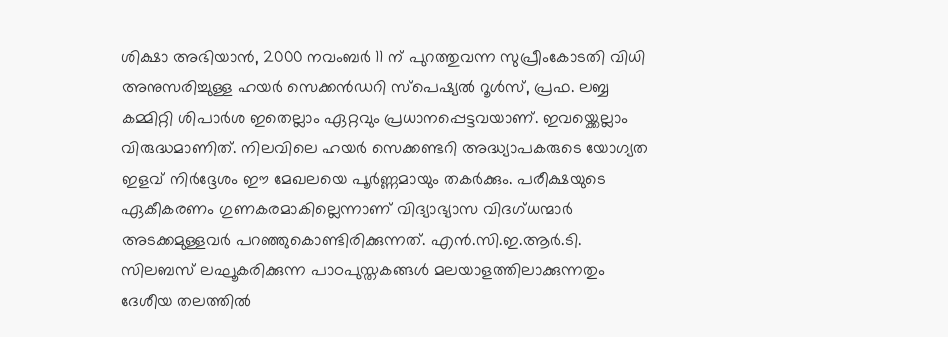ശിക്ഷാ അഭിയാന്‍, 2000 നവംബര്‍ 11 ന് പുറത്തുവന്ന സുപ്രീംകോടതി വിധി അനുസരിച്ചുള്ള ഹയര്‍ സെക്കന്‍ഡറി സ്പെഷ്യല്‍ റൂള്‍സ്, പ്രഫ. ലബ്ബ കമ്മിറ്റി ശിപാര്‍ശ ഇതെല്ലാം ഏറ്റവും പ്രധാനപ്പെട്ടവയാണ്. ഇവയ്ക്കെല്ലാം വിരുദ്ധമാണിത്. നിലവിലെ ഹയര്‍ സെക്കണ്ടറി അദ്ധ്യാപകരുടെ യോഗ്യത ഇളവ് നിര്‍ദ്ദേശം ഈ മേഖലയെ പൂര്‍ണ്ണമായും തകര്‍ക്കും. പരീക്ഷയുടെ ഏകീകരണം ഗുണകരമാകില്ലെന്നാണ് വിദ്യാഭ്യാസ വിദഗ്ധന്മാര്‍ അടക്കമുള്ളവര്‍ പറഞ്ഞുകൊണ്ടിരിക്കുന്നത്. എന്‍.സി.ഇ.ആര്‍.ടി. സിലബസ് ലഘൂകരിക്കുന്ന പാഠപുസ്തകങ്ങള്‍ മലയാളത്തിലാക്കുന്നതും ദേശീയ തലത്തില്‍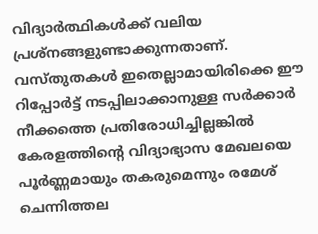വിദ്യാര്‍ത്ഥികള്‍ക്ക് വലിയ പ്രശ്നങ്ങളുണ്ടാക്കുന്നതാണ്. വസ്തുതകള്‍ ഇതെല്ലാമായിരിക്കെ ഈ റിപ്പോര്‍ട്ട് നടപ്പിലാക്കാനുള്ള സര്‍ക്കാര്‍ നീക്കത്തെ പ്രതിരോധിച്ചില്ലങ്കില്‍ കേരളത്തിന്റെ വിദ്യാഭ്യാസ മേഖലയെ പൂര്‍ണ്ണമായും തകരുമെന്നും രമേശ് ചെന്നിത്തല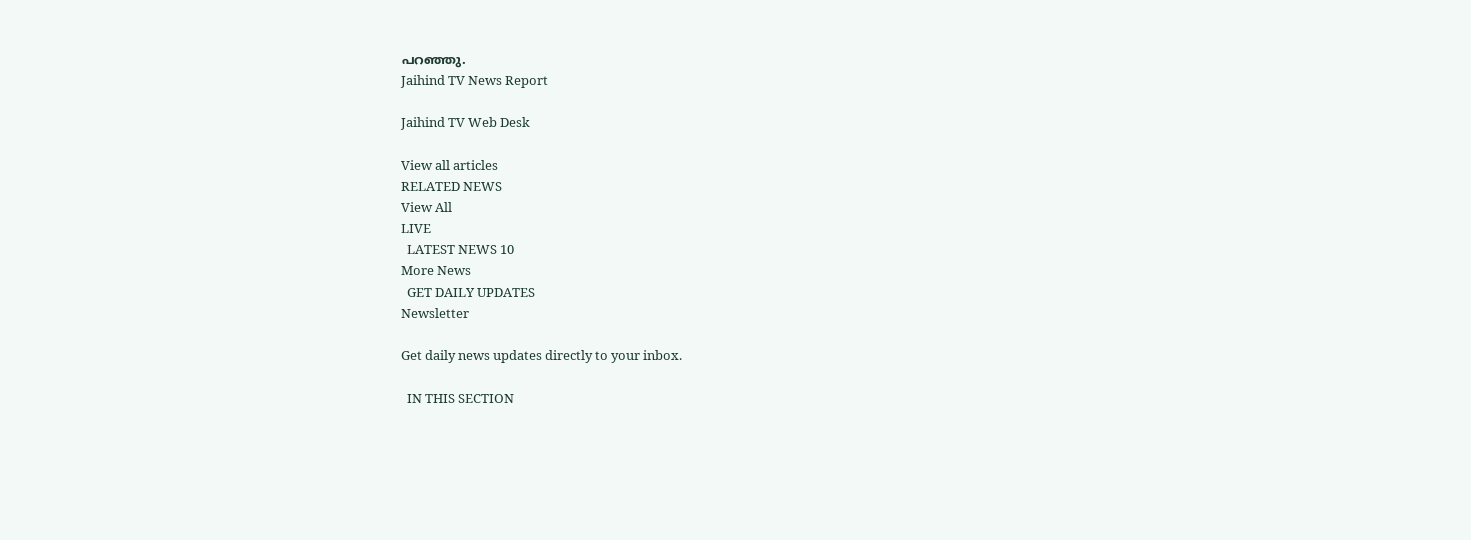പറഞ്ഞു.
Jaihind TV News Report

Jaihind TV Web Desk

View all articles
RELATED NEWS
View All
LIVE
  LATEST NEWS 10
More News
  GET DAILY UPDATES
Newsletter

Get daily news updates directly to your inbox.

  IN THIS SECTION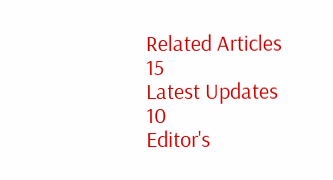Related Articles 15
Latest Updates 10
Editor's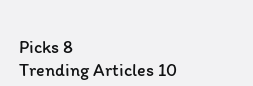Picks 8
Trending Articles 10